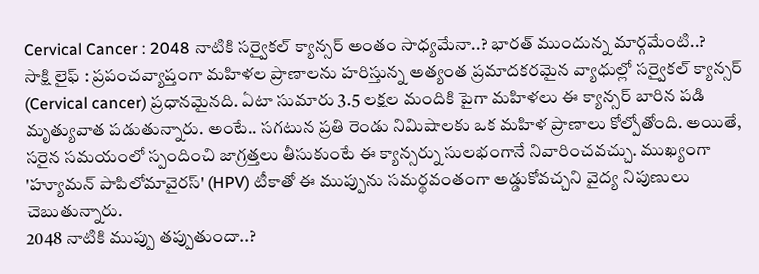Cervical Cancer : 2048 నాటికి సర్వైకల్ క్యాన్సర్ అంతం సాధ్యమేనా..? భారత్ ముందున్న మార్గమేంటి..?
సాక్షి లైఫ్ : ప్రపంచవ్యాప్తంగా మహిళల ప్రాణాలను హరిస్తున్న అత్యంత ప్రమాదకరమైన వ్యాధుల్లో సర్వైకల్ క్యాన్సర్ (Cervical cancer) ప్రధానమైనది. ఏటా సుమారు 3.5 లక్షల మందికి పైగా మహిళలు ఈ క్యాన్సర్ బారిన పడి మృత్యువాత పడుతున్నారు. అంటే.. సగటున ప్రతి రెండు నిమిషాలకు ఒక మహిళ ప్రాణాలు కోల్పోతోంది. అయితే, సరైన సమయంలో స్పందించి జాగ్రత్తలు తీసుకుంటే ఈ క్యాన్సర్ను సులభంగానే నివారించవచ్చు. ముఖ్యంగా 'హ్యూమన్ పాపిలోమావైరస్' (HPV) టీకాతో ఈ ముప్పును సమర్థవంతంగా అడ్డుకోవచ్చని వైద్య నిపుణులు చెబుతున్నారు.
2048 నాటికి ముప్పు తప్పుతుందా..?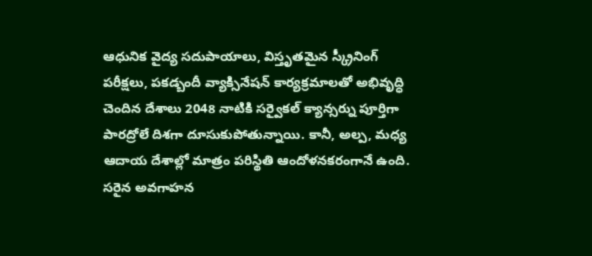ఆధునిక వైద్య సదుపాయాలు, విస్తృతమైన స్క్రీనింగ్ పరీక్షలు, పకడ్బందీ వ్యాక్సినేషన్ కార్యక్రమాలతో అభివృద్ధి చెందిన దేశాలు 2048 నాటికి సర్వైకల్ క్యాన్సర్ను పూర్తిగా పారద్రోలే దిశగా దూసుకుపోతున్నాయి. కానీ, అల్ప, మధ్య ఆదాయ దేశాల్లో మాత్రం పరిస్థితి ఆందోళనకరంగానే ఉంది. సరైన అవగాహన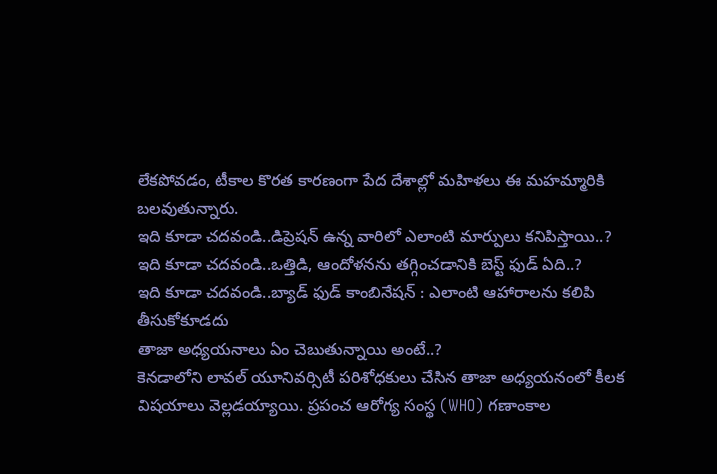లేకపోవడం, టీకాల కొరత కారణంగా పేద దేశాల్లో మహిళలు ఈ మహమ్మారికి బలవుతున్నారు.
ఇది కూడా చదవండి..డిప్రెషన్ ఉన్న వారిలో ఎలాంటి మార్పులు కనిపిస్తాయి..?
ఇది కూడా చదవండి..ఒత్తిడి, ఆందోళనను తగ్గించడానికి బెస్ట్ ఫుడ్ ఏది..?
ఇది కూడా చదవండి..బ్యాడ్ ఫుడ్ కాంబినేషన్ : ఎలాంటి ఆహారాలను కలిపి తీసుకోకూడదు
తాజా అధ్యయనాలు ఏం చెబుతున్నాయి అంటే..?
కెనడాలోని లావల్ యూనివర్సిటీ పరిశోధకులు చేసిన తాజా అధ్యయనంలో కీలక విషయాలు వెల్లడయ్యాయి. ప్రపంచ ఆరోగ్య సంస్థ (WHO) గణాంకాల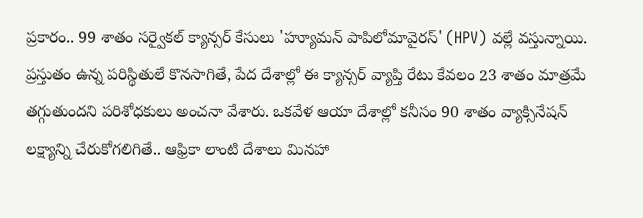ప్రకారం.. 99 శాతం సర్వైకల్ క్యాన్సర్ కేసులు 'హ్యూమన్ పాపిలోమావైరస్' (HPV) వల్లే వస్తున్నాయి.
ప్రస్తుతం ఉన్న పరిస్థితులే కొనసాగితే, పేద దేశాల్లో ఈ క్యాన్సర్ వ్యాప్తి రేటు కేవలం 23 శాతం మాత్రమే తగ్గుతుందని పరిశోధకులు అంచనా వేశారు. ఒకవేళ ఆయా దేశాల్లో కనీసం 90 శాతం వ్యాక్సినేషన్ లక్ష్యాన్ని చేరుకోగలిగితే.. ఆఫ్రికా లాంటి దేశాలు మినహా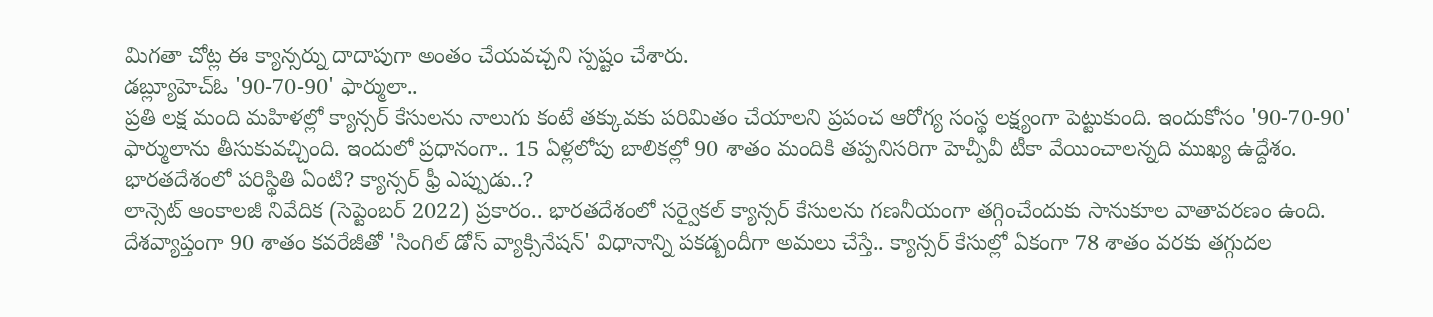మిగతా చోట్ల ఈ క్యాన్సర్ను దాదాపుగా అంతం చేయవచ్చని స్పష్టం చేశారు.
డబ్ల్యూహెచ్ఓ '90-70-90' ఫార్ములా..
ప్రతి లక్ష మంది మహిళల్లో క్యాన్సర్ కేసులను నాలుగు కంటే తక్కువకు పరిమితం చేయాలని ప్రపంచ ఆరోగ్య సంస్థ లక్ష్యంగా పెట్టుకుంది. ఇందుకోసం '90-70-90' ఫార్ములాను తీసుకువచ్చింది. ఇందులో ప్రధానంగా.. 15 ఏళ్లలోపు బాలికల్లో 90 శాతం మందికి తప్పనిసరిగా హెచ్పీవీ టీకా వేయించాలన్నది ముఖ్య ఉద్దేశం.
భారతదేశంలో పరిస్థితి ఏంటి? క్యాన్సర్ ఫ్రీ ఎప్పుడు..?
లాన్సెట్ ఆంకాలజీ నివేదిక (సెప్టెంబర్ 2022) ప్రకారం.. భారతదేశంలో సర్వైకల్ క్యాన్సర్ కేసులను గణనీయంగా తగ్గించేందుకు సానుకూల వాతావరణం ఉంది. దేశవ్యాప్తంగా 90 శాతం కవరేజీతో 'సింగిల్ డోస్ వ్యాక్సినేషన్' విధానాన్ని పకడ్బందీగా అమలు చేస్తే.. క్యాన్సర్ కేసుల్లో ఏకంగా 78 శాతం వరకు తగ్గుదల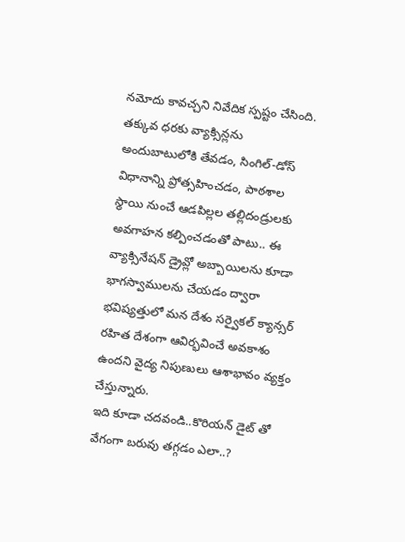నమోదు కావచ్చని నివేదిక స్పష్టం చేసింది.
తక్కువ ధరకు వ్యాక్సిన్లను అందుబాటులోకి తేవడం, సింగిల్-డోస్ విధానాన్ని ప్రోత్సహించడం, పాఠశాల స్థాయి నుంచే ఆడపిల్లల తల్లిదండ్రులకు అవగాహన కల్పించడంతో పాటు.. ఈ వ్యాక్సినేషన్ డ్రైవ్లో అబ్బాయిలను కూడా భాగస్వాములను చేయడం ద్వారా భవిష్యత్తులో మన దేశం సర్వైకల్ క్యాన్సర్ రహిత దేశంగా ఆవిర్భవించే అవకాశం ఉందని వైద్య నిపుణులు ఆశాభావం వ్యక్తం చేస్తున్నారు.
ఇది కూడా చదవండి..కొరియన్ డైట్ తో వేగంగా బరువు తగ్గడం ఎలా..?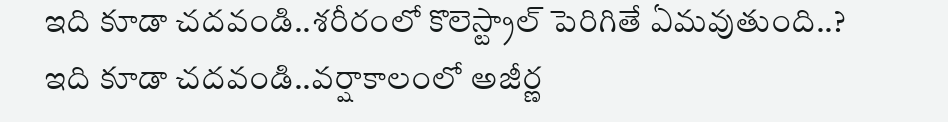ఇది కూడా చదవండి..శరీరంలో కొలెస్ట్రాల్ పెరిగితే ఏమవుతుంది..?
ఇది కూడా చదవండి..వర్షాకాలంలో అజీర్ణ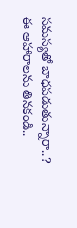సమస్యతో బాధపడుతున్నారా..? ఈ ఆహారాలను తినకండి..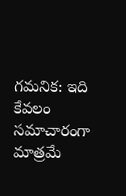గమనిక: ఇది కేవలం సమాచారంగా మాత్రమే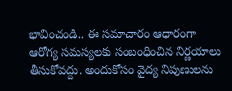భావించండి.. ఈ సమాచారం ఆధారంగా ఆరోగ్య సమస్యలకు సంబంధించిన నిర్ణయాలు తీసుకోవద్దు. అందుకోసం వైద్య నిపుణులను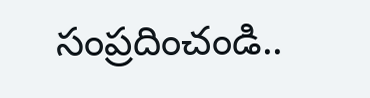సంప్రదించండి..